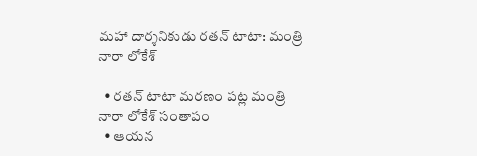మహా దార్శనికుడు రతన్ టాటా: మంత్రి నారా లోకేశ్‌

  • ర‌త‌న్ టాటా మ‌ర‌ణం ప‌ట్ల మంత్రి నారా లోకేశ్ సంతాపం
  • ఆయ‌న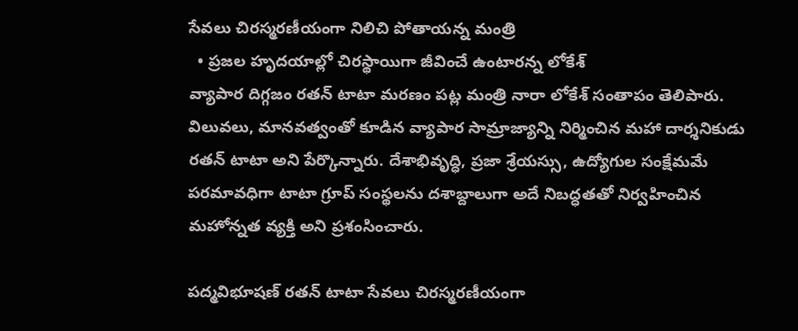సేవలు చిరస్మరణీయంగా నిలిచి పోతాయ‌న్న మంత్రి
  • ప్రజల హృదయాల్లో చిరస్థాయిగా జీవించే ఉంటార‌న్న లోకేశ్‌
వ్యాపార దిగ్గ‌జం ర‌త‌న్ టాటా మ‌ర‌ణం ప‌ట్ల మంత్రి నారా లోకేశ్ సంతాపం తెలిపారు. విలువలు, మానవత్వంతో కూడిన వ్యాపార సామ్రాజ్యాన్ని నిర్మించిన మహా దార్శనికుడు రతన్ టాటా అని పేర్కొన్నారు. దేశాభివృద్ధి, ప్రజా శ్రేయస్సు, ఉద్యోగుల సంక్షేమమే పరమావధిగా టాటా గ్రూప్ సంస్థలను దశాబ్దాలుగా అదే నిబద్ధతతో నిర్వహించిన మ‌హోన్న‌త వ్య‌క్తి అని ప్ర‌శంసించారు.

పద్మవిభూషణ్ రతన్ టాటా సేవలు చిరస్మరణీయంగా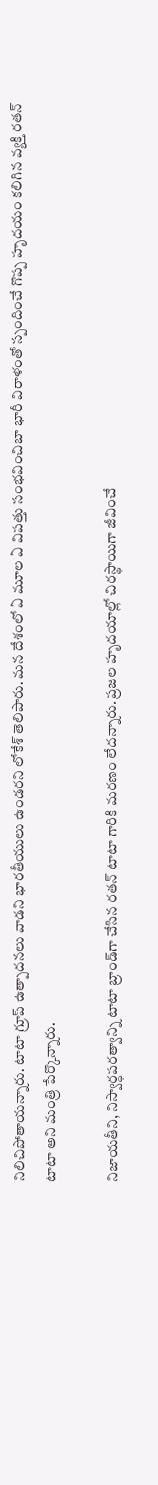నిలిచిపోతాయ‌న్నారు. టాటా గ్రూప్ ఉత్పాదనలు వాడని భారతీయులు ఉండర‌ని లోకేశ్ తెలిపారు. మన దేశంలో ఏ మూల ఏ విపత్తు సంభవించిబా భారీ విరాళంతో స్పందించే గొప్ప‌ హృదయం క‌లిగిన వ్య‌క్తి రతన్ టాటా అని మంత్రి పేర్కొన్నారు.

నిజాయతీని, నిస్వార్ధపరత్వాన్ని టాటా బ్రాండ్‌గా చేసిన రతన్ టాటా గారికి మరణం లేద‌న్నారు. ప్రజల హృదయాల్లో చిరస్థాయిగా జీవించే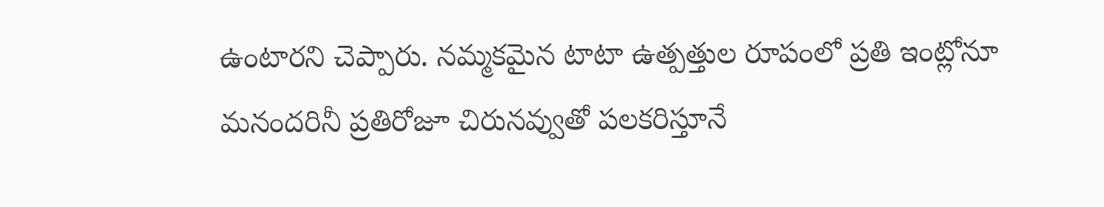ఉంటార‌ని చెప్పారు. నమ్మకమైన టాటా ఉత్పత్తుల రూపంలో ప్రతి ఇంట్లోనూ మనందరినీ ప్రతిరోజూ చిరునవ్వుతో పలకరిస్తూనే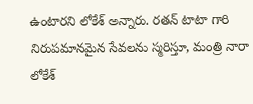ఉంటార‌ని లోకేశ్ అన్నారు. రతన్ టాటా గారి నిరుపమానమైన సేవలను స్మరిస్తూ, మంత్రి నారా లోకేశ్‌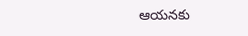ఆయ‌న‌కు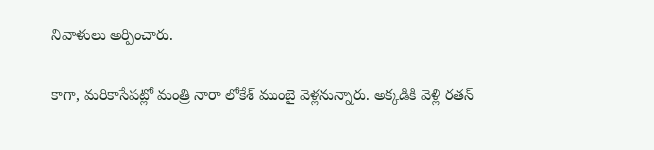నివాళులు అర్పించారు.

కాగా, మరికాసేపట్లో మంత్రి నారా లోకేశ్ ముంబై వెళ్లనున్నారు. అక్క‌డికి వెళ్లి రతన్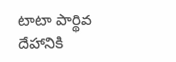టాటా పార్థివ దేహానికి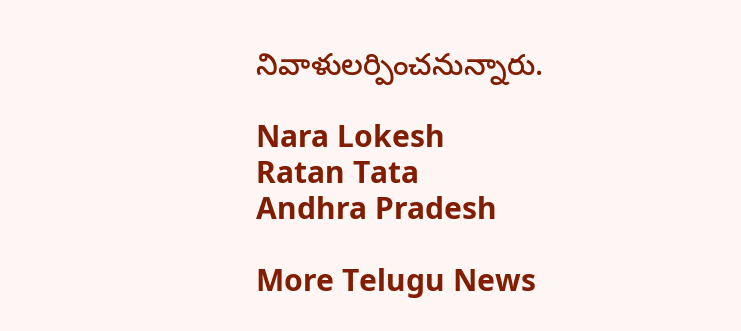నివాళులర్పించనున్నారు.

Nara Lokesh
Ratan Tata
Andhra Pradesh

More Telugu News